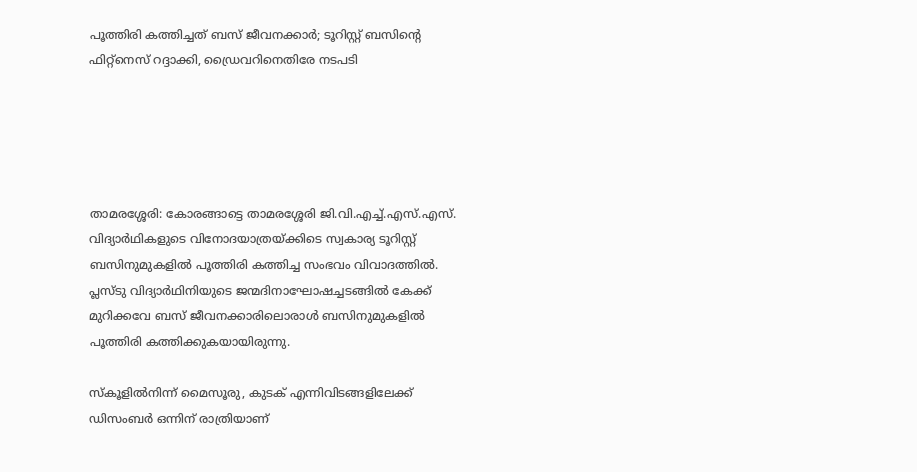പൂത്തിരി കത്തിച്ചത് ബസ് ജീവനക്കാര്‍; ടൂറിസ്റ്റ് ബസിന്റെ ഫിറ്റ്‌നെസ് റദ്ദാക്കി, ഡ്രൈവറിനെതിരേ നടപടി





താമരശ്ശേരി: കോരങ്ങാട്ടെ താമരശ്ശേരി ജി.വി.എച്ച്‌.എസ്.എസ്. വിദ്യാര്‍ഥികളുടെ വിനോദയാത്രയ്ക്കിടെ സ്വകാര്യ ടൂറിസ്റ്റ് ബസിനുമുകളില്‍ പൂത്തിരി കത്തിച്ച സംഭവം വിവാദത്തില്‍. പ്ലസ്ടു വിദ്യാര്‍ഥിനിയുടെ ജന്മദിനാഘോഷച്ചടങ്ങില്‍ കേക്ക് മുറിക്കവേ ബസ് ജീവനക്കാരിലൊരാള്‍ ബസിനുമുകളില്‍ പൂത്തിരി കത്തിക്കുകയായിരുന്നു.

സ്‌കൂളില്‍നിന്ന് മൈസൂരു, കുടക് എന്നിവിടങ്ങളിലേക്ക് ഡിസംബര്‍ ഒന്നിന് രാത്രിയാണ്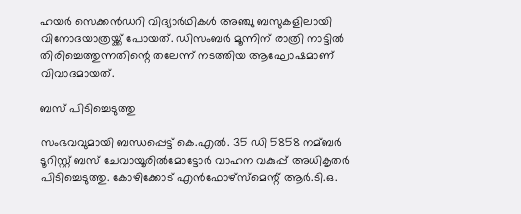ഹയര്‍ സെക്കന്‍ഡറി വിദ്യാര്‍ഥികള്‍ അഞ്ചു ബസുകളിലായി വിനോദയാത്രയ്ക്ക് പോയത്. ഡിസംബര്‍ മൂന്നിന് രാത്രി നാട്ടില്‍ തിരിച്ചെത്തുന്നതിന്റെ തലേന്ന് നടത്തിയ ആഘോഷമാണ് വിവാദമായത്.

ബസ് പിടിച്ചെടുത്തു

സംഭവവുമായി ബന്ധപ്പെട്ട് കെ.എല്‍. 35 ഡി 5858 നമ്ബര്‍ ടൂറിസ്റ്റ് ബസ് ചേവായൂരില്‍മോട്ടോര്‍ വാഹന വകുപ്പ് അധികൃതര്‍ പിടിച്ചെടുത്തു. കോഴിക്കോട് എന്‍ഫോഴ്സ്മെന്റ് ആര്‍.ടി.ഒ.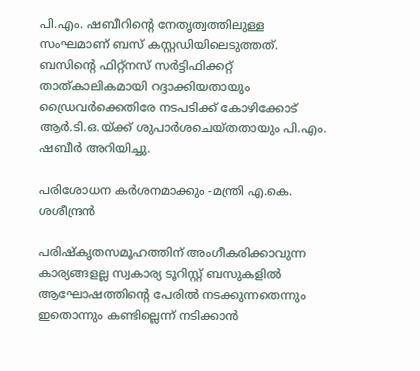പി.എം. ഷബീറിന്റെ നേതൃത്വത്തിലുള്ള സംഘമാണ് ബസ് കസ്റ്റഡിയിലെടുത്തത്. ബസിന്റെ ഫിറ്റ്‌നസ് സര്‍ട്ടിഫിക്കറ്റ് താത്കാലികമായി റദ്ദാക്കിയതായും ഡ്രൈവര്‍ക്കെതിരേ നടപടിക്ക് കോഴിക്കോട് ആര്‍.ടി.ഒ.യ്ക്ക് ശുപാര്‍ശചെയ്തതായും പി.എം. ഷബീര്‍ അറിയിച്ചു.

പരിശോധന കര്‍ശനമാക്കും -മന്ത്രി എ.കെ. ശശീന്ദ്രന്‍

പരിഷ്‌കൃതസമൂഹത്തിന് അംഗീകരിക്കാവുന്ന കാര്യങ്ങളല്ല സ്വകാര്യ ടൂറിസ്റ്റ് ബസുകളില്‍ ആഘോഷത്തിന്റെ പേരില്‍ നടക്കുന്നതെന്നും ഇതൊന്നും കണ്ടില്ലെന്ന് നടിക്കാന്‍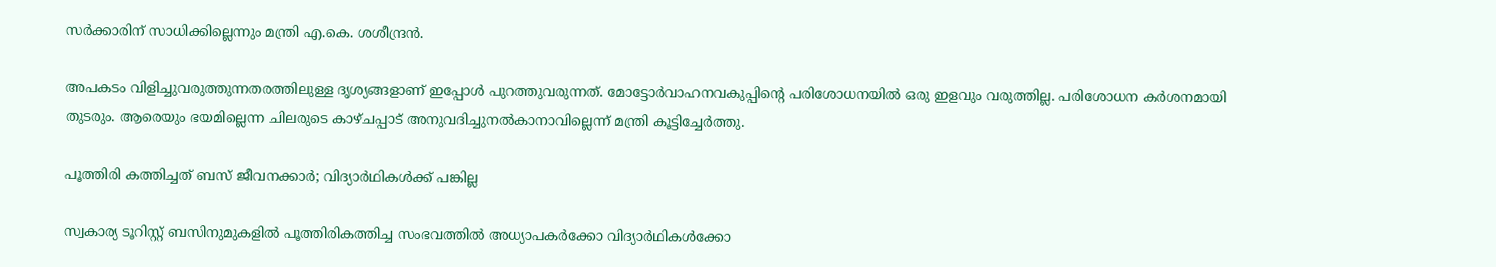സര്‍ക്കാരിന് സാധിക്കില്ലെന്നും മന്ത്രി എ.കെ. ശശീന്ദ്രന്‍.

അപകടം വിളിച്ചുവരുത്തുന്നതരത്തിലുള്ള ദൃശ്യങ്ങളാണ് ഇപ്പോള്‍ പുറത്തുവരുന്നത്. മോട്ടോര്‍വാഹനവകുപ്പിന്റെ പരിശോധനയില്‍ ഒരു ഇളവും വരുത്തില്ല. പരിശോധന കര്‍ശനമായി തുടരും. ആരെയും ഭയമില്ലെന്ന ചിലരുടെ കാഴ്ചപ്പാട് അനുവദിച്ചുനല്‍കാനാവില്ലെന്ന് മന്ത്രി കൂട്ടിച്ചേര്‍ത്തു.

പൂത്തിരി കത്തിച്ചത് ബസ് ജീവനക്കാര്‍; വിദ്യാര്‍ഥികള്‍ക്ക് പങ്കില്ല

സ്വകാര്യ ടൂറിസ്റ്റ് ബസിനുമുകളില്‍ പൂത്തിരികത്തിച്ച സംഭവത്തില്‍ അധ്യാപകര്‍ക്കോ വിദ്യാര്‍ഥികള്‍ക്കോ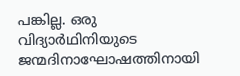പങ്കില്ല. ഒരു വിദ്യാര്‍ഥിനിയുടെ ജന്മദിനാഘോഷത്തിനായി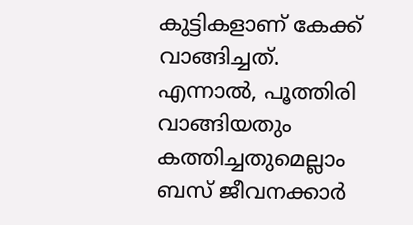കുട്ടികളാണ് കേക്ക് വാങ്ങിച്ചത്. എന്നാല്‍, പൂത്തിരി വാങ്ങിയതും കത്തിച്ചതുമെല്ലാം ബസ് ജീവനക്കാര്‍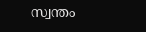സ്വന്തം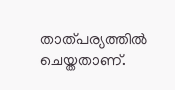താത്പര്യത്തില്‍ ചെയ്തതാണ്.